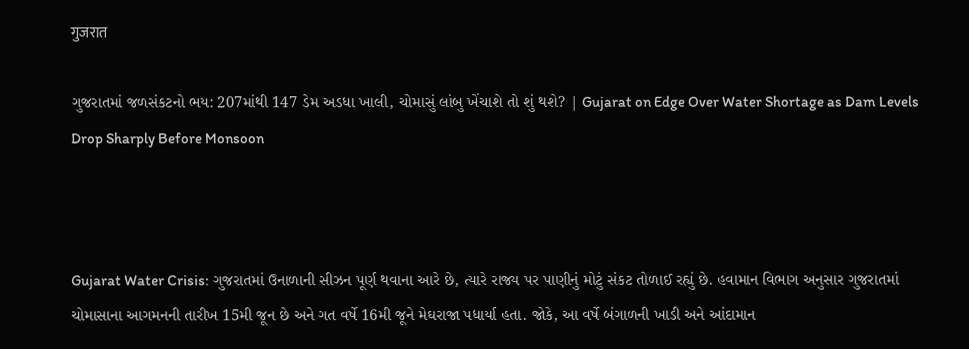गुजरात

ગુજરાતમાં જળસંકટનો ભય: 207માંથી 147 ડેમ અડધા ખાલી, ચોમાસું લાંબુ ખેંચાશે તો શું થશે? | Gujarat on Edge Over Water Shortage as Dam Levels Drop Sharply Before Monsoon



Gujarat Water Crisis: ગુજરાતમાં ઉનાળાની સીઝન પૂર્ણ થવાના આરે છે, ત્યારે રાજ્ય પર પાણીનું મોટું સંકટ તોળાઈ રહ્યું છે. હવામાન વિભાગ અનુસાર ગુજરાતમાં ચોમાસાના આગમનની તારીખ 15મી જૂન છે અને ગત વર્ષે 16મી જૂને મેઘરાજા પધાર્યા હતા. જોકે, આ વર્ષે બંગાળની ખાડી અને આંદામાન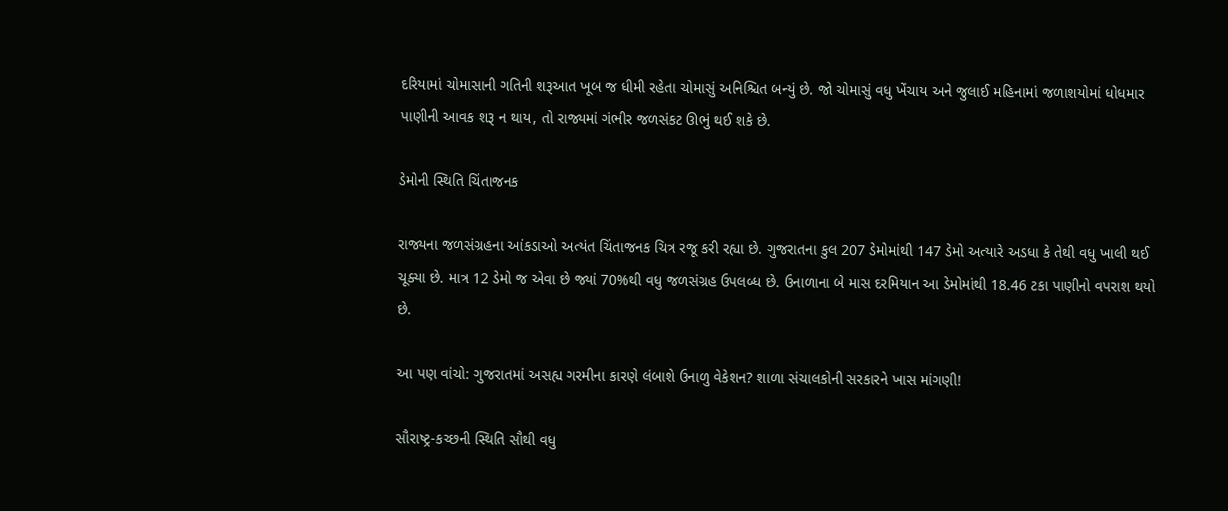દરિયામાં ચોમાસાની ગતિની શરૂઆત ખૂબ જ ધીમી રહેતા ચોમાસું અનિશ્ચિત બન્યું છે. જો ચોમાસું વધુ ખેંચાય અને જુલાઈ મહિનામાં જળાશયોમાં ધોધમાર પાણીની આવક શરૂ ન થાય, તો રાજ્યમાં ગંભીર જળસંકટ ઊભું થઈ શકે છે.

ડેમોની સ્થિતિ ચિંતાજનક

રાજ્યના જળસંગ્રહના આંકડાઓ અત્યંત ચિંતાજનક ચિત્ર રજૂ કરી રહ્યા છે. ગુજરાતના કુલ 207 ડેમોમાંથી 147 ડેમો અત્યારે અડધા કે તેથી વધુ ખાલી થઈ ચૂક્યા છે. માત્ર 12 ડેમો જ એવા છે જ્યાં 70%થી વધુ જળસંગ્રહ ઉપલબ્ધ છે. ઉનાળાના બે માસ દરમિયાન આ ડેમોમાંથી 18.46 ટકા પાણીનો વપરાશ થયો છે.

આ પણ વાંચો: ગુજરાતમાં અસહ્ય ગરમીના કારણે લંબાશે ઉનાળુ વેકેશન? શાળા સંચાલકોની સરકારને ખાસ માંગણી!

સૌરાષ્ટ્ર-કચ્છની સ્થિતિ સૌથી વધુ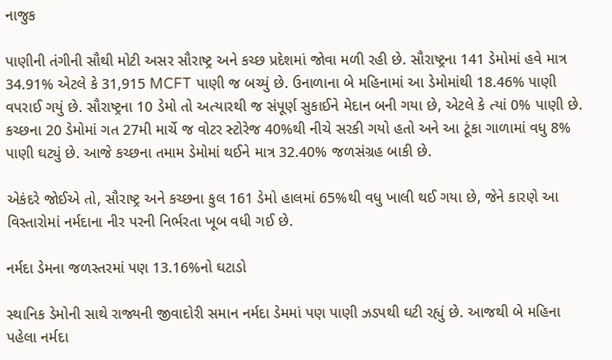નાજુક

પાણીની તંગીની સૌથી મોટી અસર સૌરાષ્ટ્ર અને કચ્છ પ્રદેશમાં જોવા મળી રહી છે. સૌરાષ્ટ્રના 141 ડેમોમાં હવે માત્ર 34.91% એટલે કે 31,915 MCFT પાણી જ બચ્યું છે. ઉનાળાના બે મહિનામાં આ ડેમોમાંથી 18.46% પાણી વપરાઈ ગયું છે. સૌરાષ્ટ્રના 10 ડેમો તો અત્યારથી જ સંપૂર્ણ સુકાઈને મેદાન બની ગયા છે, એટલે કે ત્યાં 0% પાણી છે. કચ્છના 20 ડેમોમાં ગત 27મી માર્ચે જ વોટર સ્ટોરેજ 40%થી નીચે સરકી ગયો હતો અને આ ટૂંકા ગાળામાં વધુ 8% પાણી ઘટ્યું છે. આજે કચ્છના તમામ ડેમોમાં થઈને માત્ર 32.40% જળસંગ્રહ બાકી છે.

એકંદરે જોઈએ તો, સૌરાષ્ટ્ર અને કચ્છના કુલ 161 ડેમો હાલમાં 65%થી વધુ ખાલી થઈ ગયા છે, જેને કારણે આ વિસ્તારોમાં નર્મદાના નીર પરની નિર્ભરતા ખૂબ વધી ગઈ છે.

નર્મદા ડેમના જળસ્તરમાં પણ 13.16%નો ઘટાડો

સ્થાનિક ડેમોની સાથે રાજ્યની જીવાદોરી સમાન નર્મદા ડેમમાં પણ પાણી ઝડપથી ઘટી રહ્યું છે. આજથી બે મહિના પહેલા નર્મદા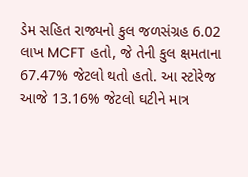ડેમ સહિત રાજ્યનો કુલ જળસંગ્રહ 6.02 લાખ MCFT હતો, જે તેની કુલ ક્ષમતાના 67.47% જેટલો થતો હતો. આ સ્ટોરેજ આજે 13.16% જેટલો ઘટીને માત્ર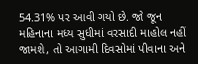54.31% પર આવી ગયો છે. જો જૂન મહિનાના મધ્ય સુધીમાં વરસાદી માહોલ નહીં જામશે, તો આગામી દિવસોમાં પીવાના અને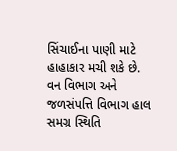સિંચાઈના પાણી માટે હાહાકાર મચી શકે છે. વન વિભાગ અને જળસંપત્તિ વિભાગ હાલ સમગ્ર સ્થિતિ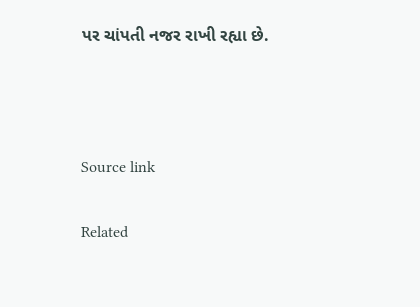પર ચાંપતી નજર રાખી રહ્યા છે.



Source link

Related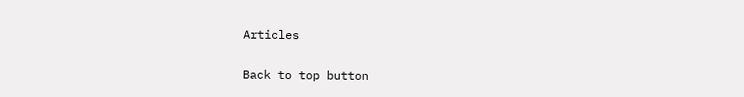Articles

Back to top button